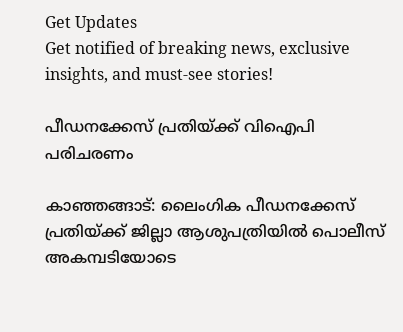Get Updates
Get notified of breaking news, exclusive insights, and must-see stories!

പീഡനക്കേസ് പ്രതിയ്ക്ക് വിഐപി പരിചരണം

കാഞ്ഞങ്ങാട്: ലൈംഗിക പീഡനക്കേസ് പ്രതിയ്ക്ക് ജില്ലാ ആശുപത്രിയില്‍ പൊലീസ് അകമ്പടിയോടെ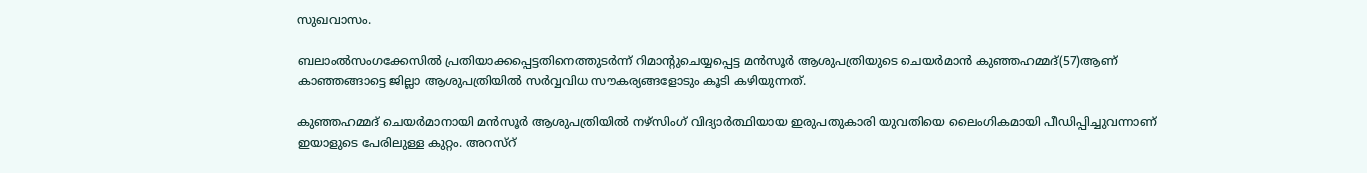സുഖവാസം.

ബലാംല്‍സംഗക്കേസില്‍ പ്രതിയാക്കപ്പെട്ടതിനെത്തുടര്‍ന്ന് റിമാന്റുചെയ്യപ്പെട്ട മന്‍സൂര്‍ ആശുപത്രിയുടെ ചെയര്‍മാന്‍ കുഞ്ഞഹമ്മദ്(57)ആണ് കാഞ്ഞങ്ങാട്ടെ ജില്ലാ ആശുപത്രിയില്‍ സര്‍വ്വവിധ സൗകര്യങ്ങളോടും കൂടി കഴിയുന്നത്.

കുഞ്ഞഹമ്മദ് ചെയര്‍മാനായി മന്‍സൂര്‍ ആശുപത്രിയില്‍ നഴ്സിംഗ് വിദ്യാര്‍ത്ഥിയായ ഇരുപതുകാരി യുവതിയെ ലൈംഗികമായി പീഡിപ്പിച്ചുവന്നാണ് ഇയാളുടെ പേരിലുള്ള കുറ്റം. അറസ്റ്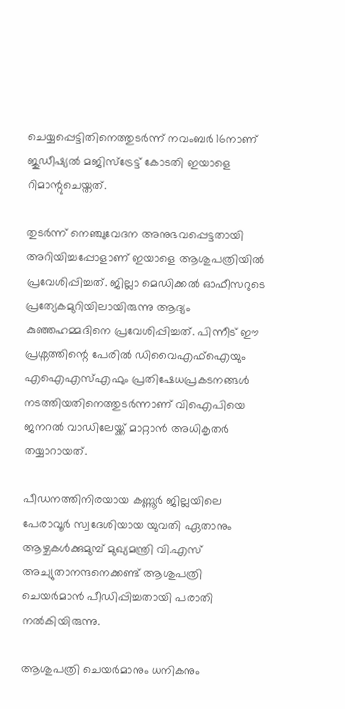ചെയ്യപ്പെട്ടിതിനെത്തുടര്‍ന്ന് നവംബര്‍ 16നാണ് ജുഡീഷ്യല്‍ മജിസ്ട്രേട്ട് കോടതി ഇയാളെ റിമാന്റുചെയ്തത്.

തുടര്‍ന്ന് നെഞ്ചുവേദന അനുഭവപ്പെട്ടതായി അറിയിച്ചപ്പോളാണ് ഇയാളെ ആശുപത്രിയില്‍ പ്രവേശിപ്പിച്ചത്. ജില്ലാ മെഡിക്കല്‍ ഓഫീസറുടെ പ്രത്യേകമുറിയിലായിരുന്നു ആദ്യം കുഞ്ഞഹമ്മദിനെ പ്രവേശിപ്പിച്ചത്. പിന്നീട് ഈ പ്രശ്നത്തിന്റെ പേരില്‍ ഡിവൈഎഫ്ഐയും എഐഎസ്എഫും പ്രതിഷേധപ്രകടനങ്ങള്‍ നടത്തിയതിനെത്തുടര്‍ന്നാണ് വിഐപിയെ ജനറല്‍ വാഡിലേയ്ക്ക് മാറ്റാന്‍ അധികൃതര്‍ തയ്യാറായത്.

പീഡനത്തിനിരയായ കണ്ണൂര്‍ ജില്ലയിലെ പേരാവൂര്‍ സ്വദേശിയായ യുവതി ഏതാനും ആഴ്ചകള്‍ക്കുമുമ്പ് മുഖ്യമന്ത്രി വി.എസ് അച്യുതാനന്ദനെക്കണ്ട് ആശുപത്രി ചെയര്‍മാന്‍ പീഡിപ്പിച്ചതായി പരാതി നല്‍കിയിരുന്നു.

ആശുപത്രി ചെയര്‍മാനും ധനികനും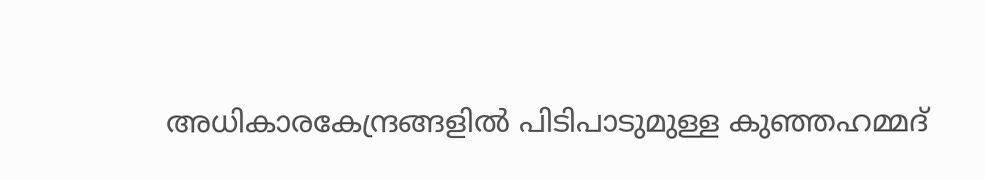അധികാരകേന്ദ്രങ്ങളില്‍ പിടിപാടുമുള്ള കുഞ്ഞഹമ്മദ്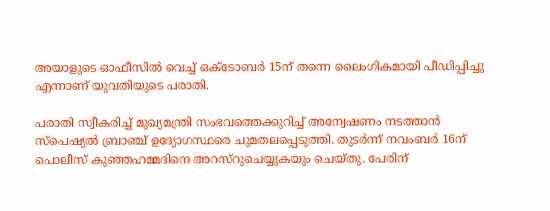അയാളുടെ ഓഫീസില്‍ വെച്ച് ഒക്ടോബര്‍ 15ന് തന്നെ ലൈംഗികമായി പീഡിപ്പിച്ചു എന്നാണ് യുവതിയുടെ പരാതി.

പരാതി സ്വീകരിച്ച് മുഖ്യമന്ത്രി സംഭവത്തെക്കുറിച്ച് അന്വേഷണം നടത്താന്‍ സ്പെഷ്യല്‍ ബ്രാഞ്ച് ഉദ്യോഗസ്ഥരെ ചുമതലപ്പെടുത്തി. തുടര്‍ന്ന് നവംബര്‍ 16ന് പൊലീസ് കുഞ്ഞഹമ്മദിനെ അറസ്റുചെയ്യുകയും ചെയ്തു. പേരിന്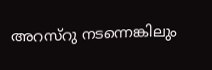അറസ്റു നടന്നെങ്കിലും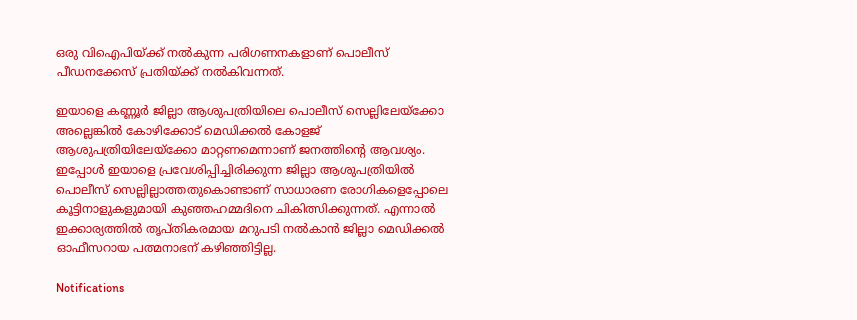ഒരു വിഐപിയ്ക്ക് നല്‍കുന്ന പരിഗണനകളാണ് പൊലീസ് പീഡനക്കേസ് പ്രതിയ്ക്ക് നല്‍കിവന്നത്.

ഇയാളെ കണ്ണൂര്‍ ജില്ലാ ആശുപത്രിയിലെ പൊലീസ് സെല്ലിലേയ്ക്കോ അല്ലെങ്കില്‍ കോഴിക്കോട് മെഡിക്കല്‍ കോളജ് ആശുപത്രിയിലേയ്ക്കോ മാറ്റണമെന്നാണ് ജനത്തിന്റെ ആവശ്യം. ഇപ്പോള്‍ ഇയാളെ പ്രവേശിപ്പിച്ചിരിക്കുന്ന ജില്ലാ ആശുപത്രിയില്‍ പൊലീസ് സെല്ലില്ലാത്തതുകൊണ്ടാണ് സാധാരണ രോഗികളെപ്പോലെ കൂട്ടിനാളുകളുമായി കുഞ്ഞഹമ്മദിനെ ചികിത്സിക്കുന്നത്. എന്നാല്‍ ഇക്കാര്യത്തില്‍ തൃപ്തികരമായ മറുപടി നല്‍കാന്‍ ജില്ലാ മെഡിക്കല്‍ ഓഫീസറായ പത്മനാഭന് കഴിഞ്ഞിട്ടില്ല.

Notifications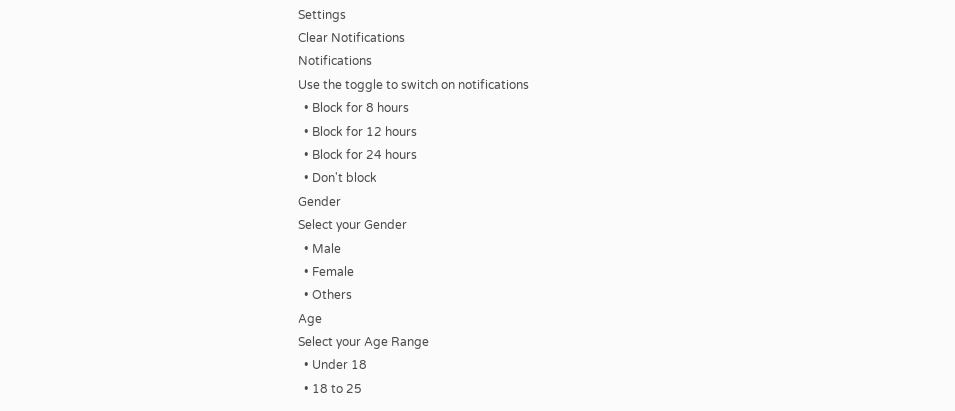Settings
Clear Notifications
Notifications
Use the toggle to switch on notifications
  • Block for 8 hours
  • Block for 12 hours
  • Block for 24 hours
  • Don't block
Gender
Select your Gender
  • Male
  • Female
  • Others
Age
Select your Age Range
  • Under 18
  • 18 to 25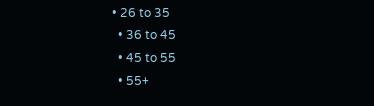• 26 to 35
  • 36 to 45
  • 45 to 55
  • 55+